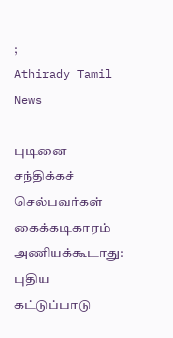;
Athirady Tamil News

புடினை சந்திக்கச் செல்பவர்கள் கைக்கடிகாரம் அணியக்கூடாது: புதிய கட்டுப்பாடு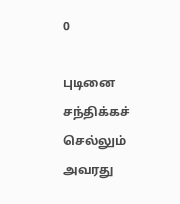0

புடினை சந்திக்கச் செல்லும் அவரது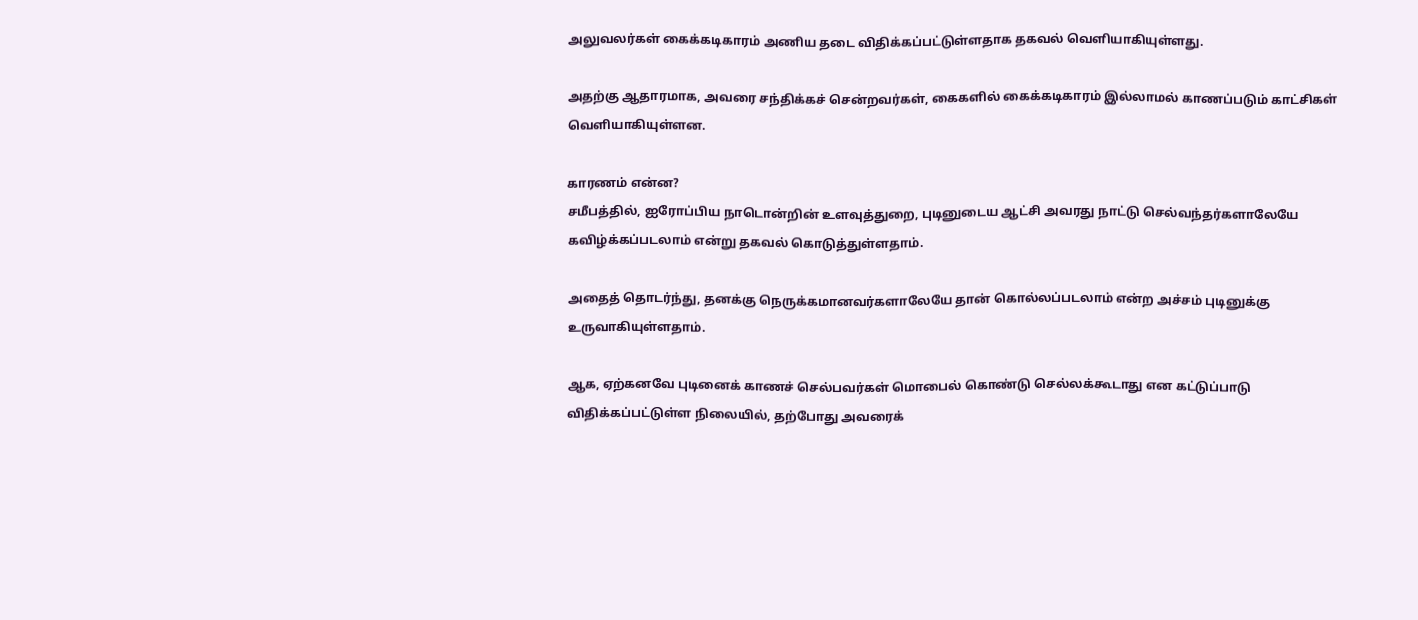அலுவலர்கள் கைக்கடிகாரம் அணிய தடை விதிக்கப்பட்டுள்ளதாக தகவல் வெளியாகியுள்ளது.

அதற்கு ஆதாரமாக, அவரை சந்திக்கச் சென்றவர்கள், கைகளில் கைக்கடிகாரம் இல்லாமல் காணப்படும் காட்சிகள் வெளியாகியுள்ளன.

காரணம் என்ன?
சமீபத்தில், ஐரோப்பிய நாடொன்றின் உளவுத்துறை, புடினுடைய ஆட்சி அவரது நாட்டு செல்வந்தர்களாலேயே கவிழ்க்கப்படலாம் என்று தகவல் கொடுத்துள்ளதாம்.

அதைத் தொடர்ந்து, தனக்கு நெருக்கமானவர்களாலேயே தான் கொல்லப்படலாம் என்ற அச்சம் புடினுக்கு உருவாகியுள்ளதாம்.

ஆக, ஏற்கனவே புடினைக் காணச் செல்பவர்கள் மொபைல் கொண்டு செல்லக்கூடாது என கட்டுப்பாடு விதிக்கப்பட்டுள்ள நிலையில், தற்போது அவரைக்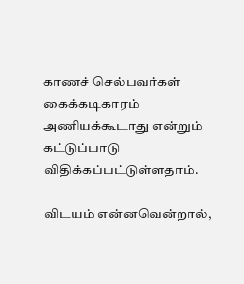காணச் செல்பவர்கள் கைக்கடிகாரம் அணியக்கூடாது என்றும் கட்டுப்பாடு விதிக்கப்பட்டுள்ளதாம்.

விடயம் என்னவென்றால்,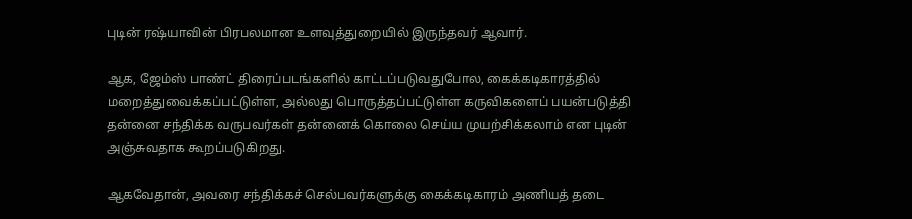புடின் ரஷ்யாவின் பிரபலமான உளவுத்துறையில் இருந்தவர் ஆவார்.

ஆக, ஜேம்ஸ் பாண்ட் திரைப்படங்களில் காட்டப்படுவதுபோல, கைக்கடிகாரத்தில் மறைத்துவைக்கப்பட்டுள்ள, அல்லது பொருத்தப்பட்டுள்ள கருவிகளைப் பயன்படுத்தி தன்னை சந்திக்க வருபவர்கள் தன்னைக் கொலை செய்ய முயற்சிக்கலாம் என புடின் அஞ்சுவதாக கூறப்படுகிறது.

ஆகவேதான், அவரை சந்திக்கச் செல்பவர்களுக்கு கைக்கடிகாரம் அணியத் தடை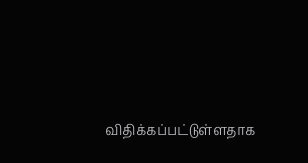விதிக்கப்பட்டுள்ளதாக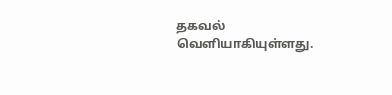தகவல் வெளியாகியுள்ளது.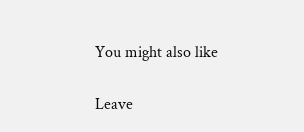You might also like

Leave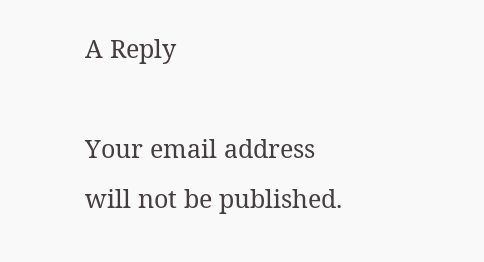A Reply

Your email address will not be published.